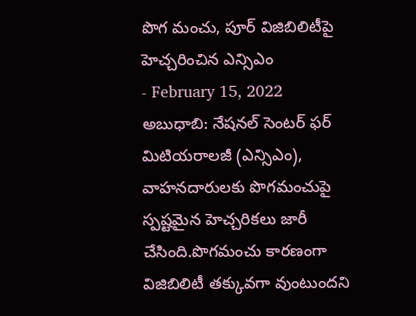పొగ మంచు, పూర్ విజిబిలిటీపై హెచ్చరించిన ఎన్సిఎం
- February 15, 2022
అబుధాబి: నేషనల్ సెంటర్ ఫర్ మిటియరాలజీ (ఎన్సిఎం), వాహనదారులకు పొగమంచుపై స్పష్టమైన హెచ్చరికలు జారీ చేసింది.పొగమంచు కారణంగా విజిబిలిటీ తక్కువగా వుంటుందని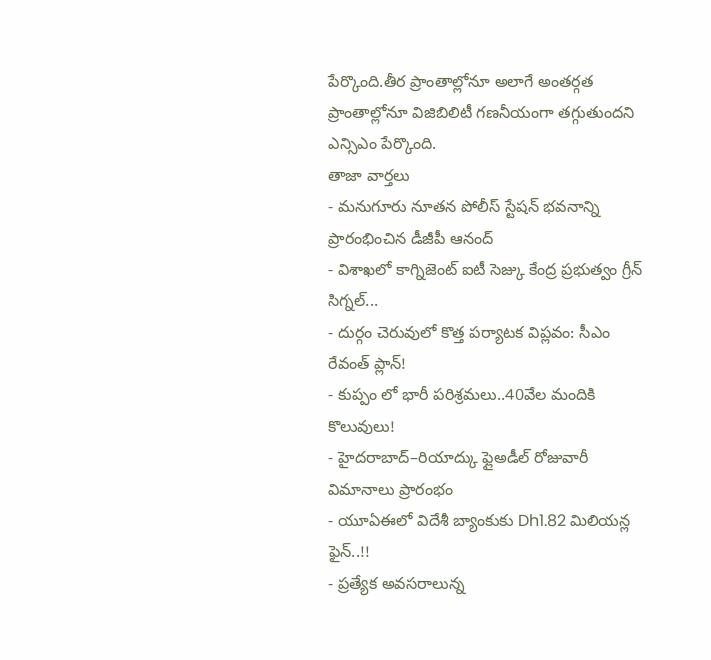పేర్కొంది.తీర ప్రాంతాల్లోనూ అలాగే అంతర్గత ప్రాంతాల్లోనూ విజిబిలిటీ గణనీయంగా తగ్గుతుందని ఎన్సిఎం పేర్కొంది.
తాజా వార్తలు
- మనుగూరు నూతన పోలీస్ స్టేషన్ భవనాన్ని ప్రారంభించిన డీజీపీ ఆనంద్
- విశాఖలో కాగ్నిజెంట్ ఐటీ సెజ్కు కేంద్ర ప్రభుత్వం గ్రీన్ సిగ్నల్...
- దుర్గం చెరువులో కొత్త పర్యాటక విప్లవం: సీఎం రేవంత్ ప్లాన్!
- కుప్పం లో భారీ పరిశ్రమలు..40వేల మందికి కొలువులు!
- హైదరాబాద్–రియాద్కు ఫ్లైఅడీల్ రోజువారీ విమానాలు ప్రారంభం
- యూఏఈలో విదేశీ బ్యాంకుకు Dh1.82 మిలియన్ల ఫైన్..!!
- ప్రత్యేక అవసరాలున్న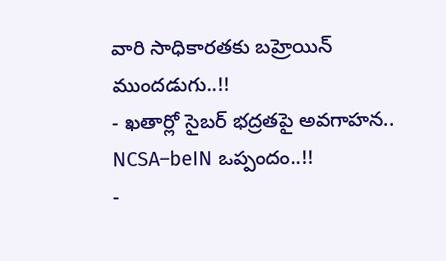వారి సాధికారతకు బహ్రెయిన్ ముందడుగు..!!
- ఖతార్లో సైబర్ భద్రతపై అవగాహన.. NCSA–beIN ఒప్పందం..!!
-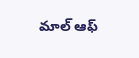మాల్ ఆఫ్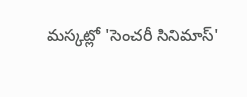మస్కట్లో 'సెంచరీ సినిమాస్'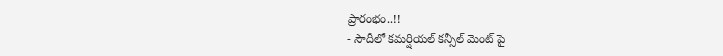ప్రారంభం..!!
- సౌదీలో కమర్షియల్ కన్సీల్ మెంట్ పై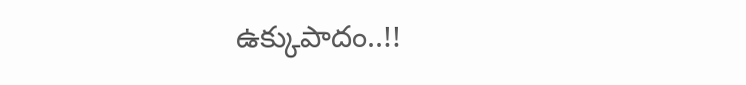ఉక్కుపాదం..!!